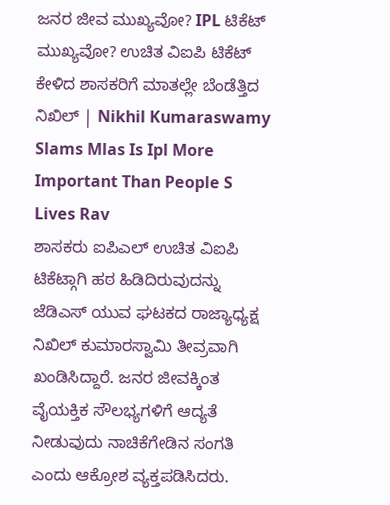ಜನರ ಜೀವ ಮುಖ್ಯವೋ? IPL ಟಿಕೆಟ್ ಮುಖ್ಯವೋ? ಉಚಿತ ವಿಐಪಿ ಟಿಕೆಟ್ ಕೇಳಿದ ಶಾಸಕರಿಗೆ ಮಾತಲ್ಲೇ ಬೆಂಡೆತ್ತಿದ ನಿಖಿಲ್ | Nikhil Kumaraswamy Slams Mlas Is Ipl More Important Than People S Lives Rav
ಶಾಸಕರು ಐಪಿಎಲ್ ಉಚಿತ ವಿಐಪಿ ಟಿಕೆಟ್ಗಾಗಿ ಹಠ ಹಿಡಿದಿರುವುದನ್ನು ಜೆಡಿಎಸ್ ಯುವ ಘಟಕದ ರಾಜ್ಯಾಧ್ಯಕ್ಷ ನಿಖಿಲ್ ಕುಮಾರಸ್ವಾಮಿ ತೀವ್ರವಾಗಿ ಖಂಡಿಸಿದ್ದಾರೆ. ಜನರ ಜೀವಕ್ಕಿಂತ ವೈಯಕ್ತಿಕ ಸೌಲಭ್ಯಗಳಿಗೆ ಆದ್ಯತೆ ನೀಡುವುದು ನಾಚಿಕೆಗೇಡಿನ ಸಂಗತಿ ಎಂದು ಆಕ್ರೋಶ ವ್ಯಕ್ತಪಡಿಸಿದರು.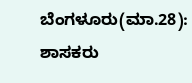ಬೆಂಗಳೂರು(ಮಾ.28): ಶಾಸಕರು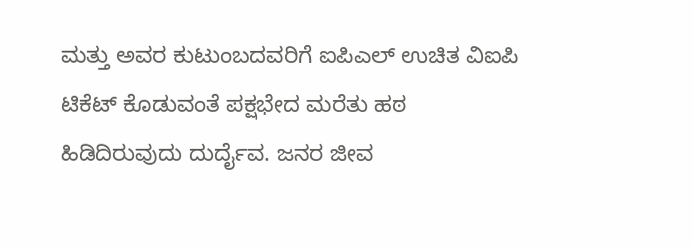ಮತ್ತು ಅವರ ಕುಟುಂಬದವರಿಗೆ ಐಪಿಎಲ್ ಉಚಿತ ವಿಐಪಿ ಟಿಕೆಟ್ ಕೊಡುವಂತೆ ಪಕ್ಷಭೇದ ಮರೆತು ಹಠ ಹಿಡಿದಿರುವುದು ದುರ್ದೈವ. ಜನರ ಜೀವ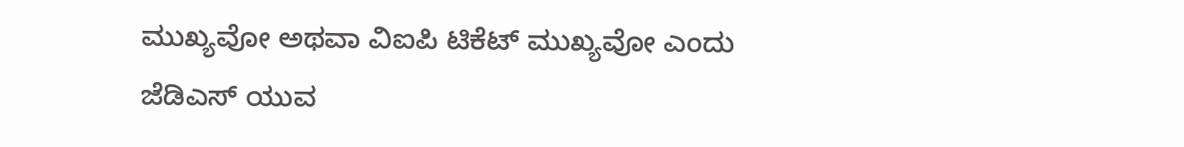ಮುಖ್ಯವೋ ಅಥವಾ ವಿಐಪಿ ಟಿಕೆಟ್ ಮುಖ್ಯವೋ ಎಂದು ಜೆಡಿಎಸ್ ಯುವ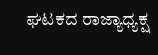ಘಟಕದ ರಾಜ್ಯಾಧ್ಯಕ್ಷ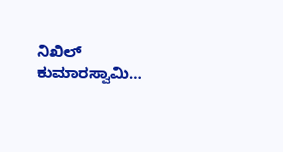ನಿಖಿಲ್ ಕುಮಾರಸ್ವಾಮಿ…